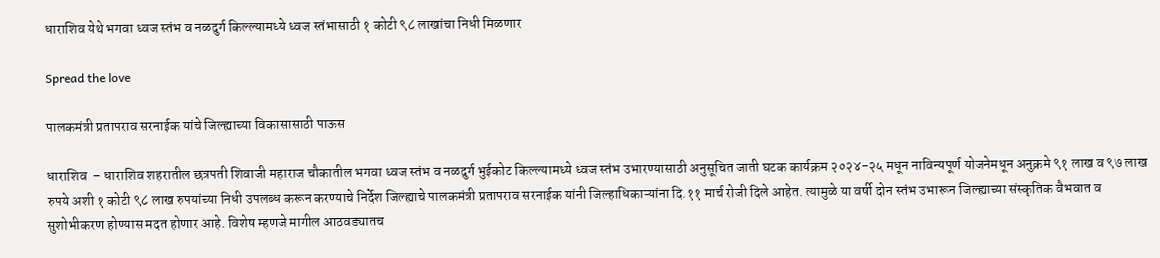धाराशिव येथे भगवा ध्वज स्तंभ व नळदुर्ग किल्ल्यामध्ये ध्वज स्तंभासाठी १ कोटी ९८ लाखांचा निधी मिळणार

Spread the love

पालकमंत्री प्रतापराव सरनाईक यांचे जिल्ह्याच्या विकासासाठी पाऊस

धाराशिव  – धाराशिव शहरातील छत्रपती शिवाजी महाराज चौकातील भगवा ध्वज स्तंभ व नळदुर्ग भुईकोट किल्ल्यामध्ये ध्वज स्तंभ उभारण्यासाठी अनुसूचित जाती घटक कार्यक्रम २०२४-२५ मधून नाविन्यपूर्ण योजनेमधून अनुक्रमे ९१ लाख व ९७ लाख रुपये अशी १ कोटी ९८ लाख रुपयांच्या निधी उपलब्ध करून करण्याचे निर्देश जिल्ह्याचे पालकमंत्री प्रतापराव सरनाईक यांनी जिल्हाधिकाऱ्यांना दि.११ मार्च रोजी दिले आहेत. त्यामुळे या वर्षी दोन स्तंभ उभारून जिल्ह्याच्या संस्कृतिक वैभवात व सुशोभीकरण होण्यास मदत होणार आहे. विशेष म्हणजे मागील आठवड्यातच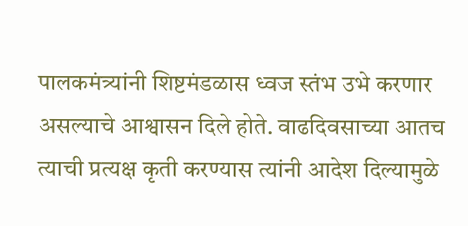पालकमंत्र्यांनी शिष्टमंडळास ध्वज स्तंभ उभे करणार असल्याचे आश्वासन दिले होते. वाढदिवसाच्या आतच त्याची प्रत्यक्ष कृती करण्यास त्यांनी आदेश दिल्यामुळे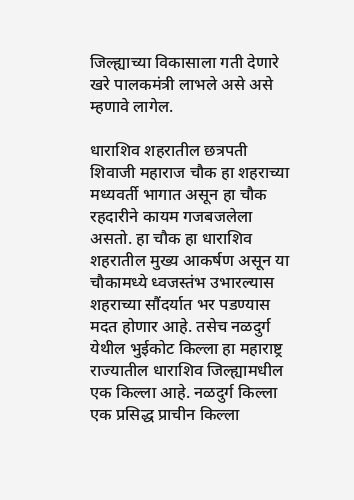जिल्ह्याच्या विकासाला गती देणारे खरे पालकमंत्री लाभले असे असे म्हणावे लागेल.

धाराशिव शहरातील छत्रपती शिवाजी महाराज चौक हा शहराच्या मध्यवर्ती भागात असून हा चौक रहदारीने कायम गजबजलेला असतो. हा चौक हा धाराशिव शहरातील मुख्य आकर्षण असून या चौकामध्ये ध्वजस्तंभ उभारल्यास शहराच्या सौंदर्यात भर पडण्यास मदत होणार आहे. तसेच नळदुर्ग येथील भुईकोट किल्ला हा महाराष्ट्र राज्यातील धाराशिव जिल्ह्यामधील एक किल्ला आहे. नळदुर्ग किल्ला एक प्रसिद्ध प्राचीन किल्ला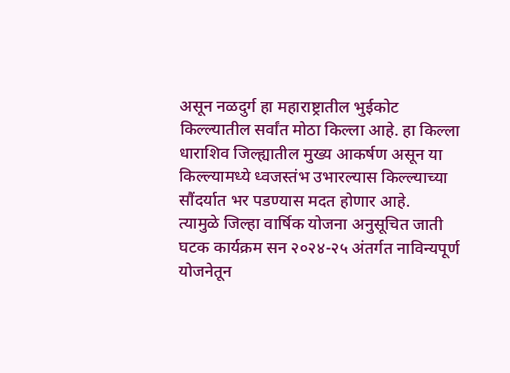असून नळदुर्ग हा महाराष्ट्रातील भुईकोट किल्ल्यातील सर्वांत मोठा किल्ला आहे. हा किल्ला धाराशिव जिल्ह्यातील मुख्य आकर्षण असून या किल्ल्यामध्ये ध्वजस्तंभ उभारल्यास किल्ल्याच्या सौंदर्यात भर पडण्यास मदत होणार आहे.
त्यामुळे जिल्हा वार्षिक योजना अनुसूचित जाती घटक कार्यक्रम सन २०२४-२५ अंतर्गत नाविन्यपूर्ण योजनेतून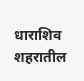धाराशिव शहरातील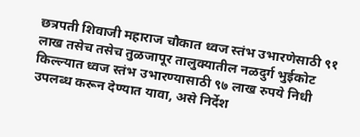छत्रपती शिवाजी महाराज चौकात ध्वज स्तंभ उभारणेसाठी ९१ लाख तसेच तसेच तुळजापूर तालुक्यातील नळदुर्ग भुईकोट किल्ल्यात ध्वज स्तंभ उभारण्यासाठी ९७ लाख रुपये निधी उपलब्ध करून देण्यात यावा, असे निर्देश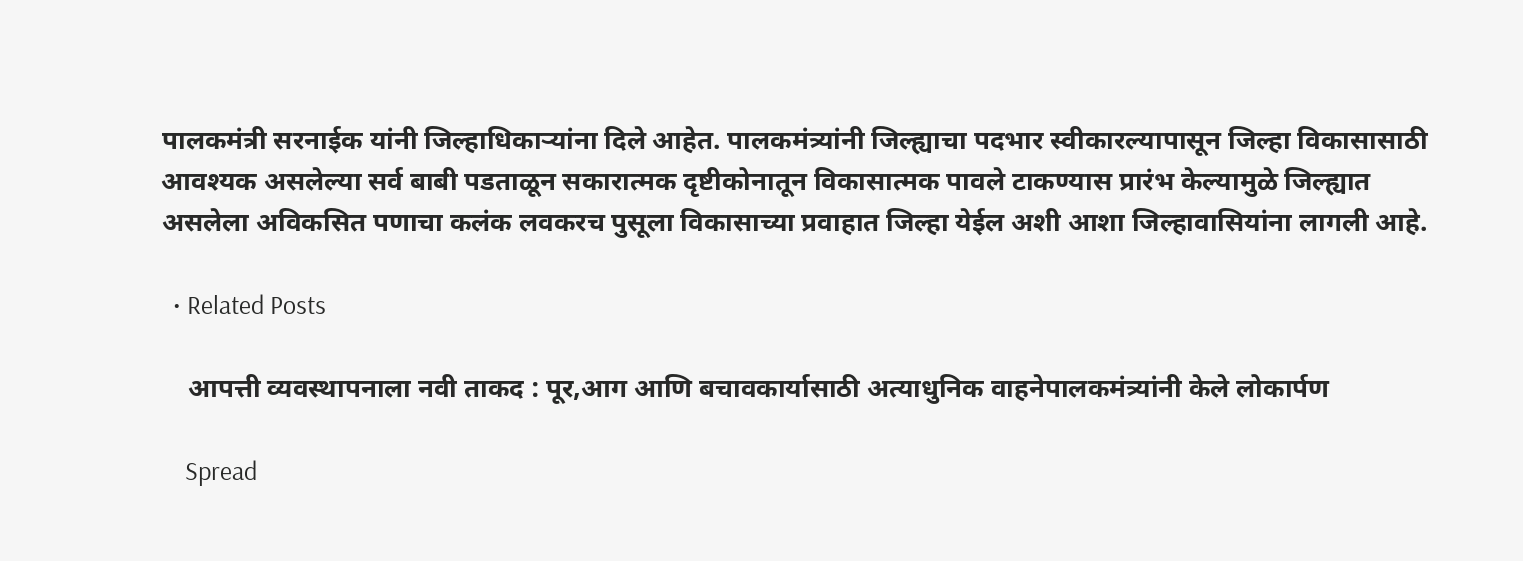पालकमंत्री सरनाईक यांनी जिल्हाधिकाऱ्यांना दिले आहेत. पालकमंत्र्यांनी जिल्ह्याचा पदभार स्वीकारल्यापासून जिल्हा विकासासाठी आवश्यक असलेल्या सर्व बाबी पडताळून सकारात्मक दृष्टीकोनातून विकासात्मक पावले टाकण्यास प्रारंभ केल्यामुळे जिल्ह्यात असलेला अविकसित पणाचा कलंक लवकरच पुसूला विकासाच्या प्रवाहात जिल्हा येईल अशी आशा जिल्हावासियांना लागली आहे.

  • Related Posts

    आपत्ती व्यवस्थापनाला नवी ताकद : पूर,आग आणि बचावकार्यासाठी अत्याधुनिक वाहनेपालकमंत्र्यांनी केले लोकार्पण

    Spread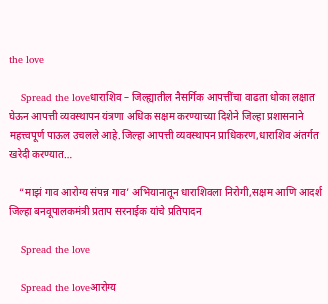the love

    Spread the loveधाराशिव – जिल्ह्यातील नैसर्गिक आपत्तींचा वाढता धोका लक्षात घेऊन आपत्ती व्यवस्थापन यंत्रणा अधिक सक्षम करण्याच्या दिशेने जिल्हा प्रशासनाने महत्त्वपूर्ण पाऊल उचलले आहे.जिल्हा आपत्ती व्यवस्थापन प्राधिकरण,धाराशिव अंतर्गत खरेदी करण्यात…

    “माझं गाव आरोग्य संपन्न गाव’ अभियानातून धाराशिवला निरोगी,सक्षम आणि आदर्श जिल्हा बनवूपालकमंत्री प्रताप सरनाईक यांचे प्रतिपादन

    Spread the love

    Spread the loveआरोग्य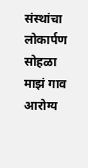संस्थांचा लोकार्पण सोहळा माझं गाव आरोग्य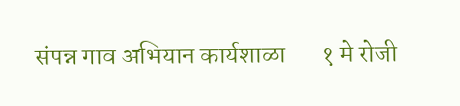संपन्न गाव अभियान कार्यशाळा       १ मे रोजी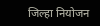जिल्हा नियोजन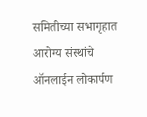समितीच्या सभागृहात आरोग्य संस्थांचे ऑनलाईन लोकार्पण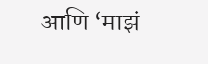आणि ‘माझं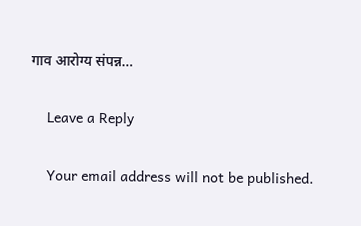गाव आरोग्य संपन्न…

    Leave a Reply

    Your email address will not be published.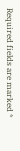Required fields are marked *